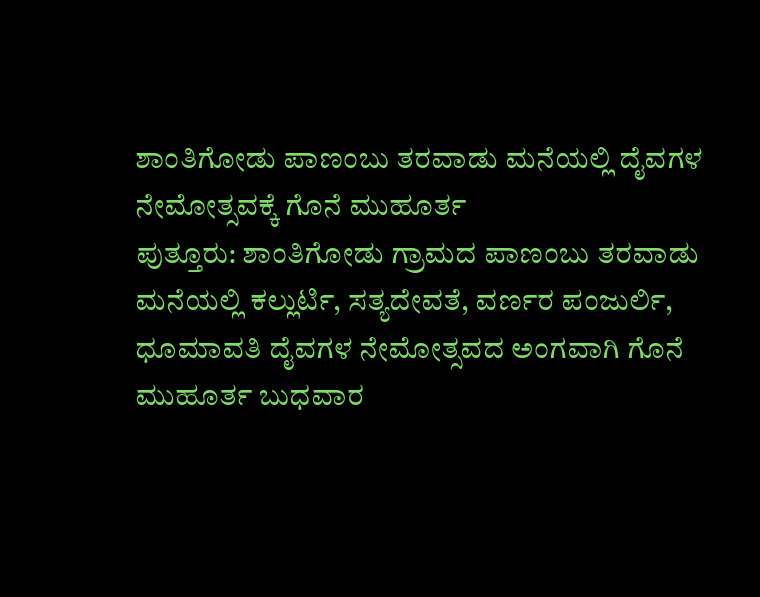ಶಾಂತಿಗೋಡು ಪಾಣಂಬು ತರವಾಡು ಮನೆಯಲ್ಲಿ ದೈವಗಳ ನೇಮೋತ್ಸವಕ್ಕೆ ಗೊನೆ ಮುಹೂರ್ತ
ಪುತ್ತೂರು: ಶಾಂತಿಗೋಡು ಗ್ರಾಮದ ಪಾಣಂಬು ತರವಾಡು ಮನೆಯಲ್ಲಿ ಕಲ್ಲುರ್ಟಿ, ಸತ್ಯದೇವತೆ, ವರ್ಣರ ಪಂಜುರ್ಲಿ, ಧೂಮಾವತಿ ದೈವಗಳ ನೇಮೋತ್ಸವದ ಅಂಗವಾಗಿ ಗೊನೆ ಮುಹೂರ್ತ ಬುಧವಾರ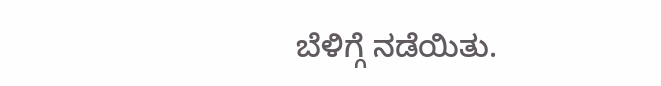ಬೆಳಿಗ್ಗೆ ನಡೆಯಿತು.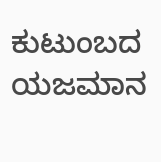ಕುಟುಂಬದ ಯಜಮಾನ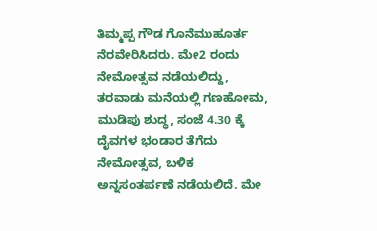ತಿಮ್ಮಪ್ಪ ಗೌಡ ಗೊನೆಮುಹೂರ್ತ ನೆರವೇರಿಸಿದರು. ಮೇ2 ರಂದು ನೇಮೋತ್ಸವ ನಡೆಯಲಿದ್ದು, ತರವಾಡು ಮನೆಯಲ್ಲಿ ಗಣಹೋಮ, ಮುಡಿಪು ಶುದ್ಧ, ಸಂಜೆ 4.30 ಕ್ಕೆ ದೈವಗಳ ಭಂಡಾರ ತೆಗೆದು ನೇಮೋತ್ಸವ, ಬಳಿಕ ಅನ್ನಸಂತರ್ಪಣೆ ನಡೆಯಲಿದೆ. ಮೇ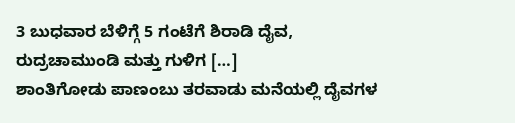3 ಬುಧವಾರ ಬೆಳಿಗ್ಗೆ 5 ಗಂಟೆಗೆ ಶಿರಾಡಿ ದೈವ, ರುದ್ರಚಾಮುಂಡಿ ಮತ್ತು ಗುಳಿಗ […]
ಶಾಂತಿಗೋಡು ಪಾಣಂಬು ತರವಾಡು ಮನೆಯಲ್ಲಿ ದೈವಗಳ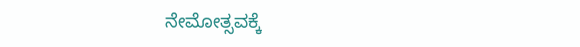ನೇಮೋತ್ಸವಕ್ಕೆ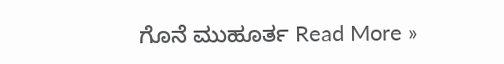ಗೊನೆ ಮುಹೂರ್ತ Read More »